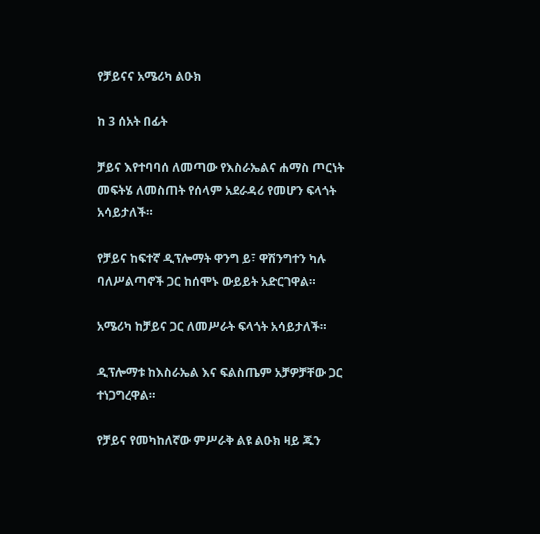የቻይናና አሜሪካ ልዑክ

ከ 3 ሰአት በፊት

ቻይና እየተባባሰ ለመጣው የእስራኤልና ሐማስ ጦርነት መፍትሄ ለመስጠት የሰላም አደራዳሪ የመሆን ፍላጎት አሳይታለች።

የቻይና ከፍተኛ ዲፕሎማት ዋንግ ይ፣ ዋሽንግተን ካሉ ባለሥልጣኖች ጋር ከሰሞኑ ውይይት አድርገዋል።

አሜሪካ ከቻይና ጋር ለመሥራት ፍላጎት አሳይታለች።

ዲፕሎማቱ ከእስራኤል እና ፍልስጤም አቻዎቻቸው ጋር ተነጋግረዋል።

የቻይና የመካከለኛው ምሥራቅ ልዩ ልዑክ ዛይ ጁን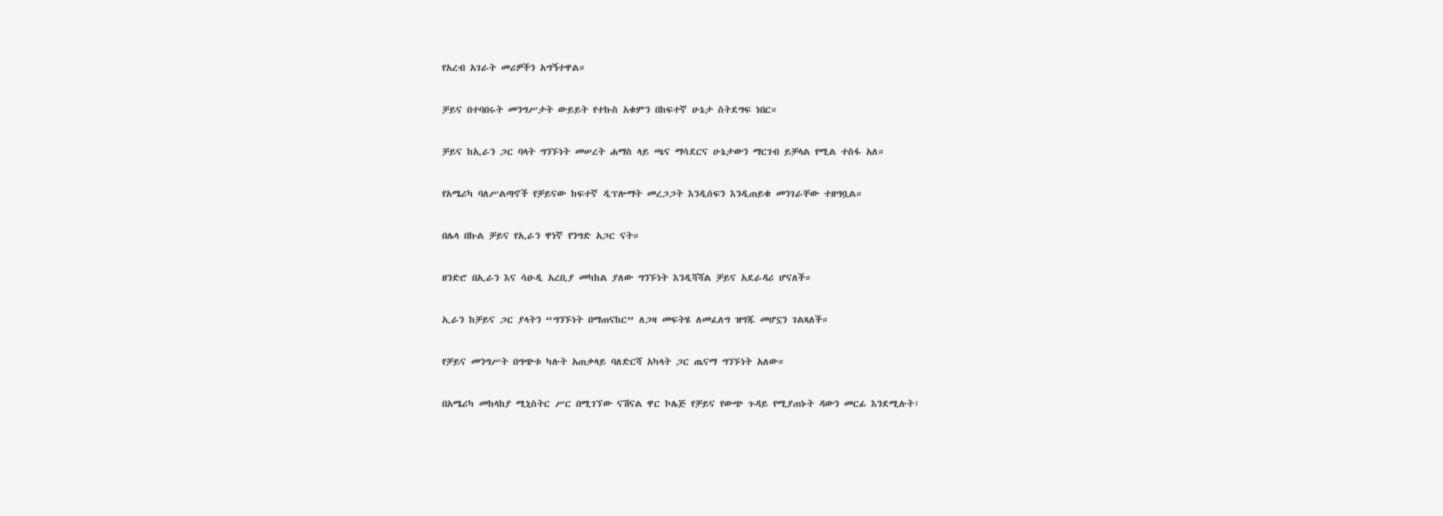የአረብ አገራት መሪዎችን አግኝተዋል።

ቻይና በተባበሩት መንግሥታት ውይይት የተኩስ አቁምን በከፍተኛ ሁኔታ ስትደግፍ ነበር።

ቻይና ከኢራን ጋር ባላት ግንኙነት መሠረት ሐማስ ላይ ጫና ማሳደርና ሁኔታውን ማርገብ ይቻላል የሚል ተስፋ አለ።

የአሜሪካ ባለሥልጣኖች የቻይናው ከፍተኛ ዲፕሎማት መረጋጋት እንዲሰፍን እንዲጠይቁ መንገራቸው ተዘግቧል።

በሌላ በኩል ቻይና የኢራን ዋነኛ የንግድ አጋር ናት።

ዘንድሮ በኢራን እና ሳዑዲ አረቢያ መካከል ያለው ግንኙነት እንዲሻሻል ቻይና አደራዳሪ ሆናለች።

ኢራን ከቻይና ጋር ያላትን “ግንኙነት በማጠናከር” ለጋዛ መፍትሄ ለመፈለግ ዝግጁ መሆኗን ገልጻለች።

የቻይና መንግሥት በግጭቱ ካሉት አጠቃላይ ባለድርሻ አካላት ጋር ጤናማ ግንኙነት አለው።

በአሜሪካ መከላከያ ሚኒስትር ሥር በሚገኘው ናሽናል ዋር ኮሌጅ የቻይና የውጭ ጉዳይ የሚያጠኑት ዳውን መርፊ እንደሚሉት፣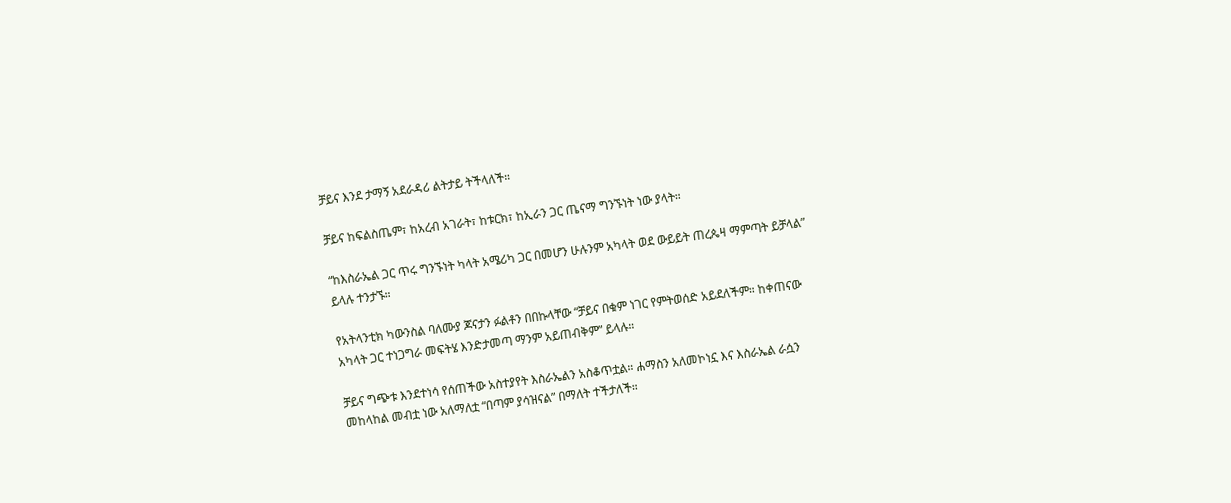ቻይና እንደ ታማኝ አደራዳሪ ልትታይ ትችላለች።

ቻይና ከፍልስጤም፣ ከአረብ አገራት፣ ከቱርክ፣ ከኢራን ጋር ጤናማ ግንኙነት ነው ያላት።

“ከእስራኤል ጋር ጥሩ ግንኙነት ካላት አሜሪካ ጋር በመሆን ሁሉንም አካላት ወደ ውይይት ጠረጴዛ ማምጣት ይቻላል” ይላሉ ተንታኙ።

የአትላንቲክ ካውንስል ባለሙያ ጆናታን ፉልቶን በበኩላቸው “ቻይና በቁም ነገር የምትወሰድ አይደለችም። ከቀጠናው አካላት ጋር ተነጋግራ መፍትሄ እንድታመጣ ማንም አይጠብቅም” ይላሉ።

ቻይና ግጭቱ እንደተነሳ የሰጠችው አስተያየት እስራኤልን አስቆጥቷል። ሐማስን አለመኮነኗ እና እስራኤል ራሷን መከላከል መብቷ ነው አለማለቷ “በጣም ያሳዝናል” በማለት ተችታለች።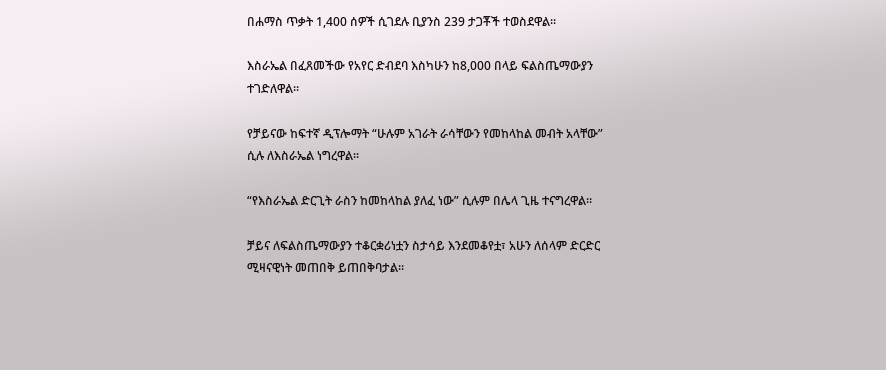በሐማስ ጥቃት 1,400 ሰዎች ሲገደሉ ቢያንስ 239 ታጋቾች ተወስደዋል።

እስራኤል በፈጸመችው የአየር ድብደባ እስካሁን ከ8,000 በላይ ፍልስጤማውያን ተገድለዋል።

የቻይናው ከፍተኛ ዲፕሎማት “ሁሉም አገራት ራሳቸውን የመከላከል መብት አላቸው” ሲሉ ለእስራኤል ነግረዋል።

“የእስራኤል ድርጊት ራስን ከመከላከል ያለፈ ነው” ሲሉም በሌላ ጊዜ ተናግረዋል።

ቻይና ለፍልስጤማውያን ተቆርቋሪነቷን ስታሳይ እንደመቆየቷ፣ አሁን ለሰላም ድርድር ሚዛናዊነት መጠበቅ ይጠበቅባታል።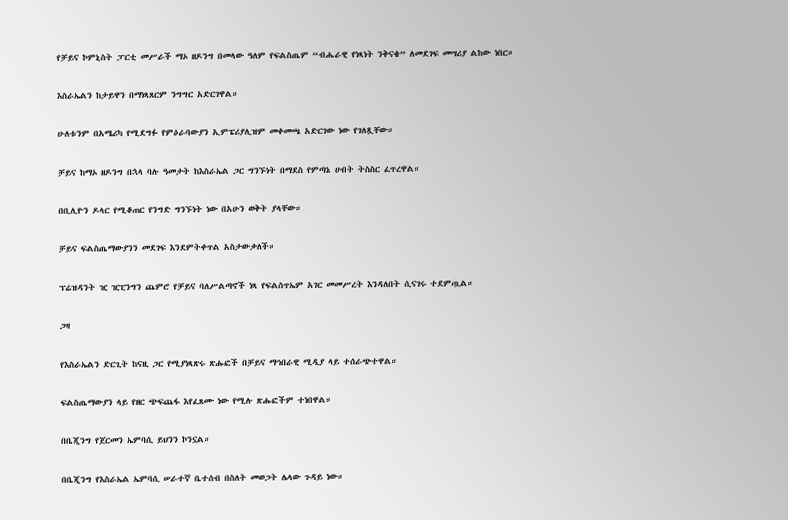የቻይና ኮምኒስት ፓርቲ መሥራች ማኦ ዘዶንግ በመላው ዓለም የፍልስጤም “ብሔራዊ የነጻነት ንቅናቄ” ለመደገፍ መሣሪያ ልከው ነበር።

እስራኤልን ከታይዋን በማነጻጸርም ንግግር አድርገዋል።

ሁለቱንም በአሜሪካ የሚደግፉ የምዕራባውያን ኢምፔሪያሊዝም መቀመጫ አድርገው ነው የገለጿቸው።

ቻይና ከማኦ ዘዶንግ በኋላ ባሉ ዓመታት ከእስራኤል ጋር ግንኙነት በማደስ የምጣኔ ሀብት ትስስር ፈጥረዋል።

በቢሊዮን ዶላር የሚቆጠር የንግድ ግንኙነት ነው በአሁን ወቅት ያላቸው።

ቻይና ፍልስጤማውያንን መደገፍ እንደምትቀጥል አስታውቃለች።

ፕሬዝዳንት ዢ ዢፒንግን ጨምሮ የቻይና ባለሥልጣኖች ነጻ የፍልስጥኤም አገር መመሥረት እንዳለበት ሲናገሩ ተደምጧል።

ጋዛ

የእስራኤልን ድርጊት ከናዚ ጋር የሚያነጻጽሩ ጽሑፎች በቻይና ማኅበራዊ ሚዲያ ላይ ተሰራጭተዋል።

ፍልስጤማውያን ላይ የዘር ጭፍጨፋ እየፈጸሙ ነው የሚሉ ጽሑፎችም ተነበዋል።

በቤጂንግ የጀርመን ኤምባሲ ይህንን ኮንኗል።

በቤጂንግ የእስራኤል ኤምባሲ ሠራተኛ ቤተሰብ በስለት መወጋት ሌላው ጉዳይ ነው።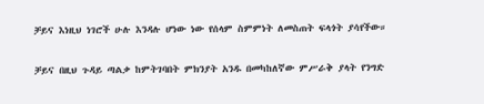ቻይና እነዚህ ነገሮች ሁሉ እንዳሉ ሆነው ነው የሰላም ስምምነት ለመስጠት ፍላጎት ያሳየችው።

ቻይና በዚህ ጉዳይ ጣልቃ ከምትገባበት ምክንያት አንዱ በመካከለኛው ምሥራቅ ያላት የንግድ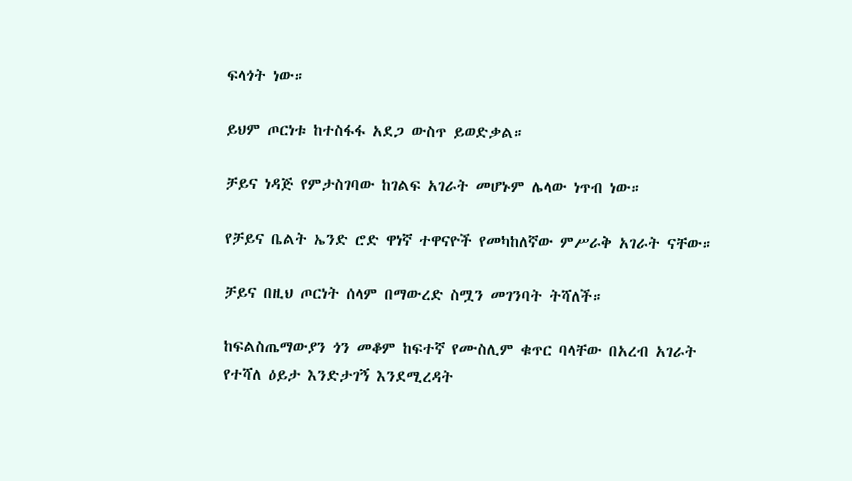ፍላጎት ነው።

ይህም ጦርነቱ ከተስፋፋ አደጋ ውስጥ ይወድቃል።

ቻይና ነዳጅ የምታስገባው ከገልፍ አገራት መሆኑም ሌላው ነጥብ ነው።

የቻይና ቤልት ኤንድ ሮድ ዋነኛ ተዋናዮች የመካከለኛው ምሥራቅ አገራት ናቸው።

ቻይና በዚህ ጦርነት ሰላም በማውረድ ስሟን መገንባት ትሻለች።

ከፍልስጤማውያን ጎን መቆም ከፍተኛ የሙስሊም ቁጥር ባላቸው በአረብ አገራት የተሻለ ዕይታ እንድታገኝ እንደሚረዳት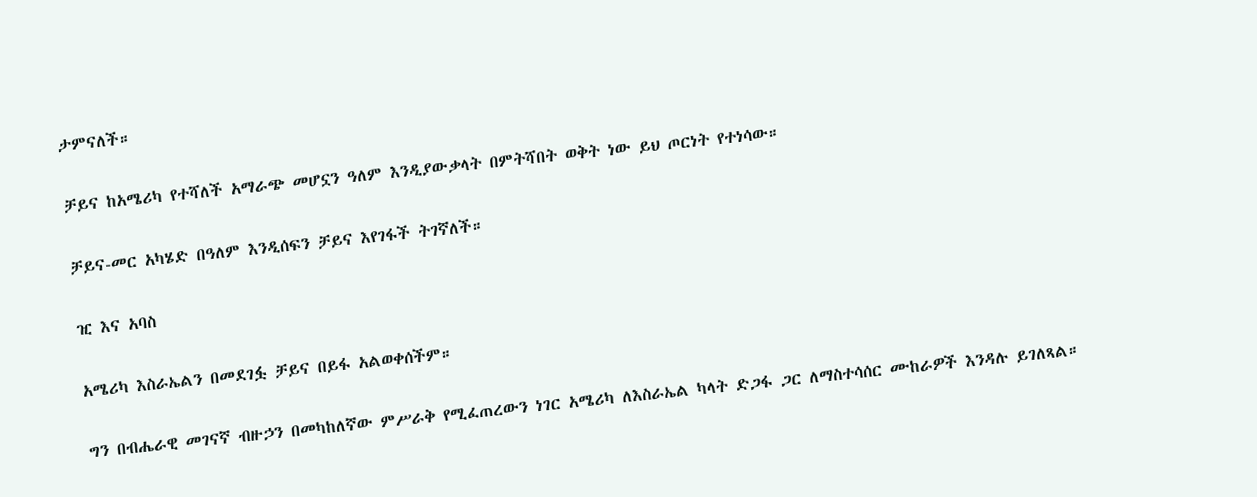ታምናለች።

ቻይና ከአሜሪካ የተሻለች አማራጭ መሆኗን ዓለም እንዲያውቃላት በምትሻበት ወቅት ነው ይህ ጦርነት የተነሳው።

ቻይና-መር አካሄድ በዓለም እንዲሰፍን ቻይና እየገፋች ትገኛለች።

ዢ እና አባስ

አሜሪካ እስራኤልን በመደገፏ ቻይና በይፋ አልወቀሰችም።

ግን በብሔራዊ መገናኛ ብዙኃን በመካከለኛው ምሥራቅ የሚፈጠረውን ነገር አሜሪካ ለእስራኤል ካላት ድጋፋ ጋር ለማስተሳሰር ሙከራዎች እንዳሉ ይገለጻል።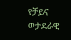የቻይና ወታደራዊ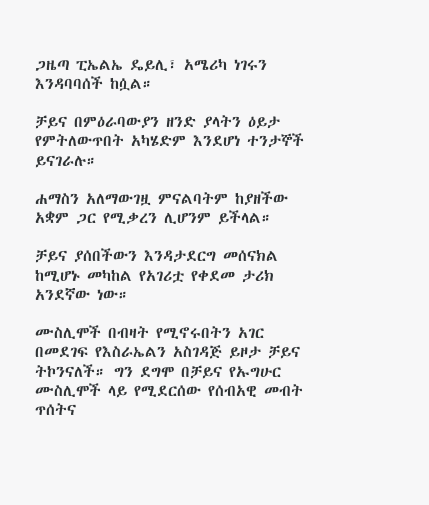ጋዜጣ ፒኤልኤ ዴይሊ፣ አሜሪካ ነገሩን እንዳባባሰች ከሷል።

ቻይና በምዕራባውያን ዘንድ ያላትን ዕይታ የምትለውጥበት አካሄድም እንደሆነ ተንታኞች ይናገራሉ።

ሐማስን አለማውገዟ ምናልባትም ከያዘችው አቋም ጋር የሚቃረን ሊሆንም ይችላል።

ቻይና ያሰበችውን እንዳታደርግ መሰናክል ከሚሆኑ መካከል የአገሪቷ የቀደመ ታሪክ አንደኛው ነው።

ሙስሊሞች በብዛት የሚኖሩበትን አገር በመደገፍ የእስራኤልን አስገዳጅ ይዞታ ቻይና ትኮንናለች። ግን ደግሞ በቻይና የኡግሁር ሙስሊሞች ላይ የሚደርሰው የሰብአዊ መብት ጥሰትና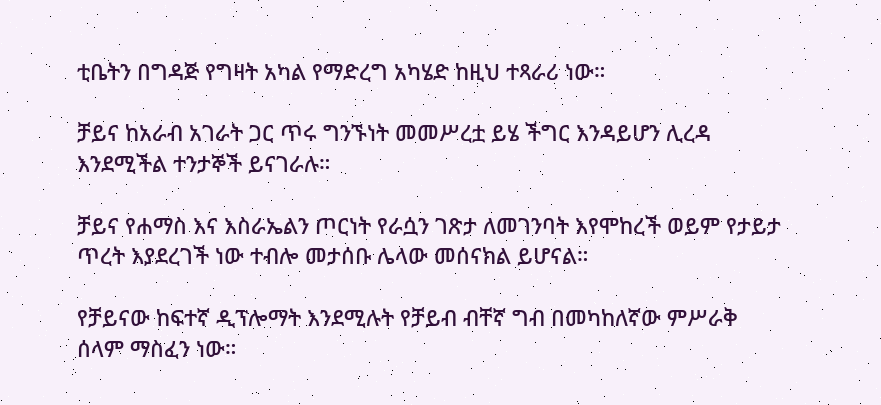ቲቤትን በግዳጅ የግዛት አካል የማድረግ አካሄድ ከዚህ ተጻራሪ ነው።

ቻይና ከአራብ አገራት ጋር ጥሩ ግንኙነት መመሥረቷ ይሄ ችግር እንዳይሆን ሊረዳ እንደሚችል ተንታኞች ይናገራሉ።

ቻይና የሐማስ እና እስራኤልን ጦርነት የራሷን ገጽታ ለመገንባት እየሞከረች ወይም የታይታ ጥረት እያደረገች ነው ተብሎ መታሰቡ ሌላው መሰናክል ይሆናል።

የቻይናው ከፍተኛ ዲፕሎማት እንደሚሉት የቻይብ ብቸኛ ግብ በመካከለኛው ምሥራቅ ሰላም ማስፈን ነው።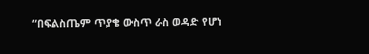“በፍልስጤም ጥያቄ ውስጥ ራስ ወዳድ የሆነ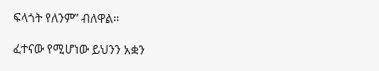ፍላጎት የለንም” ብለዋል።

ፈተናው የሚሆነው ይህንን አቋን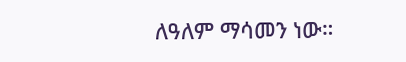ለዓለም ማሳመን ነው።